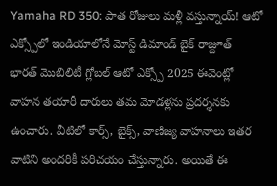Yamaha RD 350: పాత రోజులు మళ్లీ వస్తున్నాయ్! ఆటో ఎక్స్పోలో ఇండియాలోనే మోస్ట్ డిమాండ్ బైక్ రాజ్దూత్
భారత్ మొబిలిటీ గ్లోబల్ ఆటో ఎక్స్పో 2025 ఈవెంట్లో వాహన తయారీ దారులు తమ మోడళ్లను ప్రదర్శనకు ఉంచారు. వీటిలో కార్స్, బైక్స్, వాణిజ్య వాహనాలు ఇతర వాటిని అందరికీ పరిచయం చేస్తున్నారు. అయితే ఈ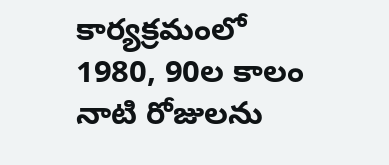కార్యక్రమంలో 1980, 90ల కాలం నాటి రోజులను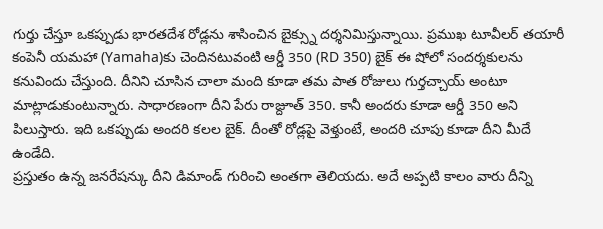గుర్తు చేస్తూ ఒకప్పుడు భారతదేశ రోడ్లను శాసించిన బైక్స్ను దర్శనిమిస్తున్నాయి. ప్రముఖ టూవీలర్ తయారీ కంపెనీ యమహా (Yamaha)కు చెందినటువంటి ఆర్డీ 350 (RD 350) బైక్ ఈ షోలో సందర్శకులను కనువిందు చేస్తుంది. దీనిని చూసిన చాలా మంది కూడా తమ పాత రోజులు గుర్తచ్చాయ్ అంటూ మాట్లాడుకుంటున్నారు. సాధారణంగా దీని పేరు రాజ్దూత్ 350. కానీ అందరు కూడా ఆర్డీ 350 అని పిలుస్తారు. ఇది ఒకప్పుడు అందరి కలల బైక్. దీంతో రోడ్లపై వెళ్తుంటే, అందరి చూపు కూడా దీని మీదే ఉండేది.
ప్రస్తుతం ఉన్న జనరేషన్కు దీని డిమాండ్ గురించి అంతగా తెలియదు. అదే అప్పటి కాలం వారు దీన్ని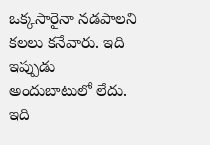ఒక్కసారైనా నడపాలని కలలు కనేవారు. ఇది ఇప్పుడు అందుబాటులో లేదు. ఇది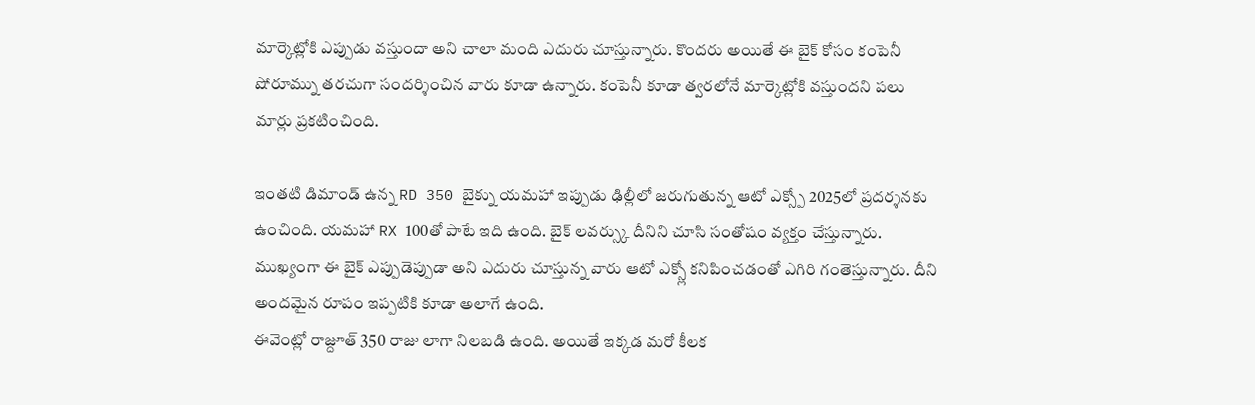మార్కెట్లోకి ఎప్పుడు వస్తుందా అని చాలా మంది ఎదురు చూస్తున్నారు. కొందరు అయితే ఈ బైక్ కోసం కంపెనీ షోరూమ్ను తరచుగా సందర్శించిన వారు కూడా ఉన్నారు. కంపెనీ కూడా త్వరలోనే మార్కెట్లోకి వస్తుందని పలు మార్లు ప్రకటించింది.

ఇంతటి డిమాండ్ ఉన్న RD 350 బైక్ను యమహా ఇప్పుడు ఢిల్లీలో జరుగుతున్న ఆటో ఎక్స్పో 2025లో ప్రదర్శనకు ఉంచింది. యమహా RX 100తో పాటే ఇది ఉంది. బైక్ లవర్స్కు దీనిని చూసి సంతోషం వ్యక్తం చేస్తున్నారు. ముఖ్యంగా ఈ బైక్ ఎప్పుడెప్పుడా అని ఎదురు చూస్తున్న వారు ఆటో ఎక్స్లో కనిపించడంతో ఎగిరి గంతెస్తున్నారు. దీని అందమైన రూపం ఇప్పటికి కూడా అలాగే ఉంది.
ఈవెంట్లో రాజ్దూత్ 350 రాజు లాగా నిలబడి ఉంది. అయితే ఇక్కడ మరో కీలక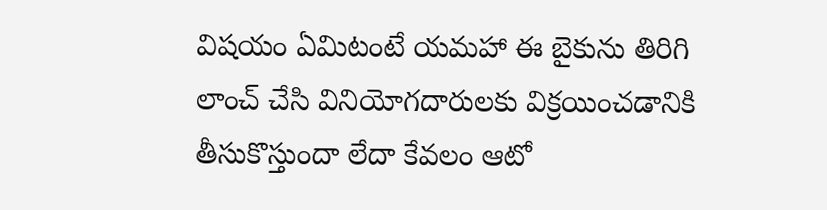విషయం ఏమిటంటే యమహా ఈ బైకును తిరిగి లాంచ్ చేసి వినియోగదారులకు విక్రయించడానికి తీసుకొస్తుందా లేదా కేవలం ఆటో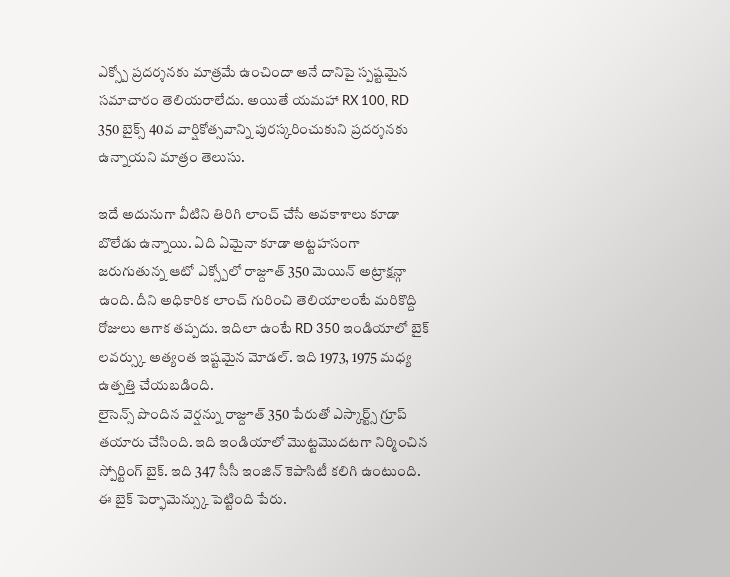ఎక్స్పో ప్రదర్శనకు మాత్రమే ఉంచిందా అనే దానిపై స్పష్టమైన సమాచారం తెలియరాలేదు. అయితే యమహా RX 100, RD 350 బైక్స్ 40వ వార్షికోత్సవాన్ని పురస్కరించుకుని ప్రదర్శనకు ఉన్నాయని మాత్రం తెలుసు.

ఇదే అదునుగా వీటిని తిరిగి లాంచ్ చేసే అవకాశాలు కూడా బొలేడు ఉన్నాయి. ఏది ఏమైనా కూడా అట్టహసంగా జరుగుతున్న ఆటో ఎక్స్పోలో రాజ్దూత్ 350 మెయిన్ అట్రాక్షన్గా ఉంది. దీని అధికారిక లాంచ్ గురించి తెలియాలంటే మరికొద్ది రోజులు ఆగాక తప్పదు. ఇదిలా ఉంటే RD 350 ఇండియాలో బైక్ లవర్స్కు అత్యంత ఇష్టమైన మోడల్. ఇది 1973, 1975 మధ్య ఉత్పత్తి చేయబడింది.
లైసెన్స్ పొందిన వెర్షన్ను రాజ్దూత్ 350 పేరుతో ఎస్కార్ట్స్ గ్రూప్ తయారు చేసింది. ఇది ఇండియాలో మొట్టమొదటగా నిర్మించిన స్పోర్టింగ్ బైక్. ఇది 347 సీసీ ఇంజిన్ కెపాసిటీ కలిగి ఉంటుంది. ఈ బైక్ పెర్ఫామెన్స్కు పెట్టింది పేరు.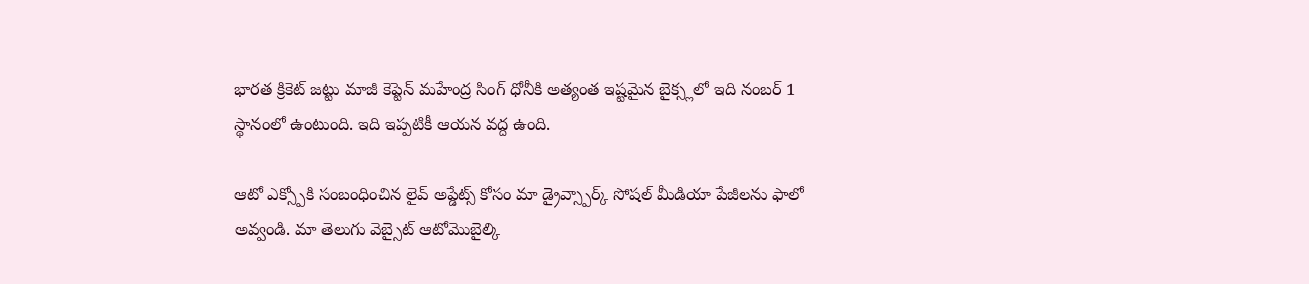భారత క్రికెట్ జట్టు మాజీ కెప్టెన్ మహేంద్ర సింగ్ ధోనీకి అత్యంత ఇష్టమైన బైక్స్లలో ఇది నంబర్ 1 స్థానంలో ఉంటుంది. ఇది ఇప్పటికీ ఆయన వద్ద ఉంది.

ఆటో ఎక్స్పోకి సంబంధించిన లైవ్ అప్డేట్స్ కోసం మా డ్రైవ్స్పార్క్ సోషల్ మీడియా పేజీలను ఫాలో అవ్వండి. మా తెలుగు వెబ్సైట్ ఆటోమొబైల్కి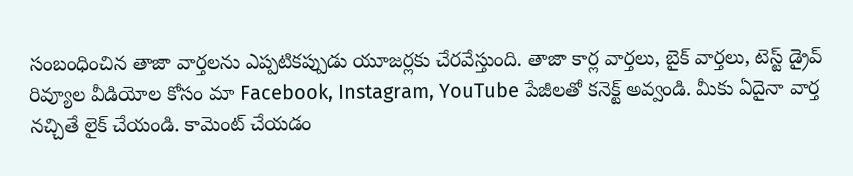సంబంధించిన తాజా వార్తలను ఎప్పటికప్పుడు యూజర్లకు చేరవేస్తుంది. తాజా కార్ల వార్తలు, బైక్ వార్తలు, టెస్ట్ డ్రైవ్ రివ్యూల వీడియోల కోసం మా Facebook, Instagram, YouTube పేజీలతో కనెక్ట్ అవ్వండి. మీకు ఏదైనా వార్త నచ్చితే లైక్ చేయండి. కామెంట్ చేయడం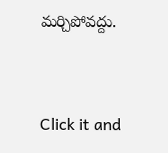మర్చిపోవద్దు.


Click it and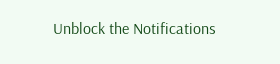Unblock the Notifications